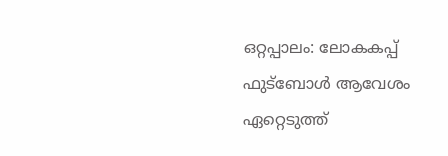ഒറ്റപ്പാലം: ലോകകപ്പ് ഫുട്ബോൾ ആവേശം ഏറ്റെടുത്ത്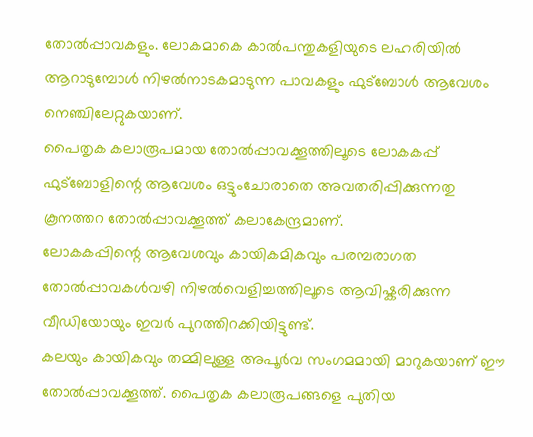തോൽപ്പാവകളും. ലോകമാകെ കാൽപന്തുകളിയുടെ ലഹരിയിൽ ആറാടുമ്പോൾ നിഴൽനാടകമാടുന്ന പാവകളും ഫുട്ബോൾ ആവേശം നെഞ്ചിലേറ്റുകയാണ്.
പൈതൃക കലാരൂപമായ തോൽപ്പാവക്കൂത്തിലൂടെ ലോകകപ്പ് ഫുട്ബോളിന്റെ ആവേശം ഒട്ടുംചോരാതെ അവതരിപ്പിക്കുന്നതു കൂനത്തറ തോൽപ്പാവക്കൂത്ത് കലാകേന്ദ്രമാണ്.
ലോകകപ്പിന്റെ ആവേശവും കായികമികവും പരമ്പരാഗത തോൽപ്പാവകൾവഴി നിഴൽവെളിച്ചത്തിലൂടെ ആവിഷ്കരിക്കുന്ന വീഡിയോയും ഇവർ പുറത്തിറക്കിയിട്ടുണ്ട്.
കലയും കായികവും തമ്മിലുള്ള അപൂർവ സംഗമമായി മാറുകയാണ് ഈ തോൽപ്പാവക്കൂത്ത്. പൈതൃക കലാരൂപങ്ങളെ പുതിയ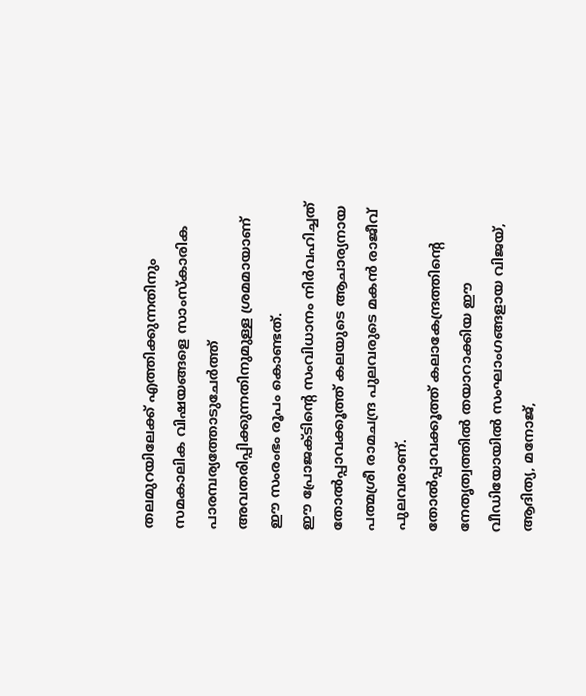തലമുറയിലേക്ക് എത്തിക്കുന്നതിനും സമകാലിക വിഷയങ്ങളെ സാംസ്കാരിക പാരമ്പര്യത്തോടുചേർത്ത് അവതരിപ്പിക്കുന്നതിനുമുള്ള ശ്രമമായാണ് ഈ സംരംഭം രൂപം കൊണ്ടത്.
ഈ പ്രോജക്ടിന്റെ സംവിധാനം നിർവഹിച്ചത് തോൽപ്പാവക്കൂത്ത് കലയുടെ ആചാര്യനായ പത്മശ്രീ രാമചന്ദ്ര പുലവരുടെ മകൻ രാജീവ് പുലവരാണ്.
തോൽപ്പാവക്കൂത്ത് കലാകേന്ദ്രത്തിന്റെ നേതൃത്വത്തിൽ തയാറാക്കിയ ഈ വീഡിയോയിൽ സംഘാംഗങ്ങളായ വിജയ്, ആദിത്യ, മനോജ്,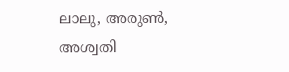ലാലു, അരുൺ, അശ്വതി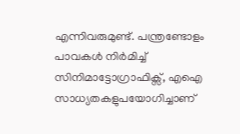എന്നിവരുമുണ്ട്. പന്ത്രണ്ടോളം പാവകൾ നിർമിച്ച് സിനിമാട്ടോഗ്രാഫിക്സ്, എഐ സാധ്യതകളുപയോഗിച്ചാണ്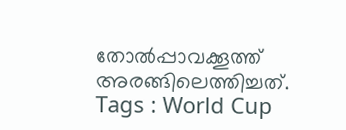തോൽപ്പാവക്കൂത്ത് അരങ്ങിലെത്തിച്ചത്.
Tags : World Cup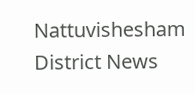Nattuvishesham District News